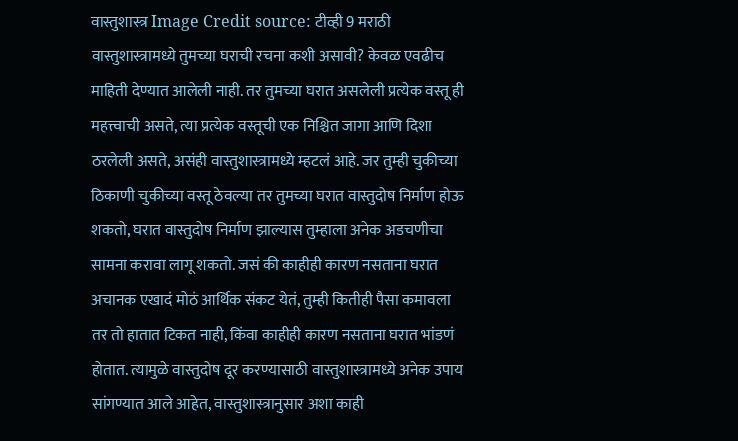वास्तुशास्त्र Image Credit source: टीव्ही 9 मराठी
वास्तुशास्त्रामध्ये तुमच्या घराची रचना कशी असावी? केवळ एवढीच माहिती देण्यात आलेली नाही. तर तुमच्या घरात असलेली प्रत्येक वस्तू ही महत्त्वाची असते, त्या प्रत्येक वस्तूची एक निश्चित जागा आणि दिशा ठरलेली असते, असंही वास्तुशास्त्रामध्ये म्हटलं आहे. जर तुम्ही चुकीच्या ठिकाणी चुकीच्या वस्तू ठेवल्या तर तुमच्या घरात वास्तुदोष निर्माण होऊ शकतो, घरात वास्तुदोष निर्माण झाल्यास तुम्हाला अनेक अडचणीचा सामना करावा लागू शकतो. जसं की काहीही कारण नसताना घरात अचानक एखादं मोठं आर्थिक संकट येतं, तुम्ही कितीही पैसा कमावला तर तो हातात टिकत नाही, किंवा काहीही कारण नसताना घरात भांडणं होतात. त्यामुळे वास्तुदोष दूर करण्यासाठी वास्तुशास्त्रामध्ये अनेक उपाय सांगण्यात आले आहेत, वास्तुशास्त्रानुसार अशा काही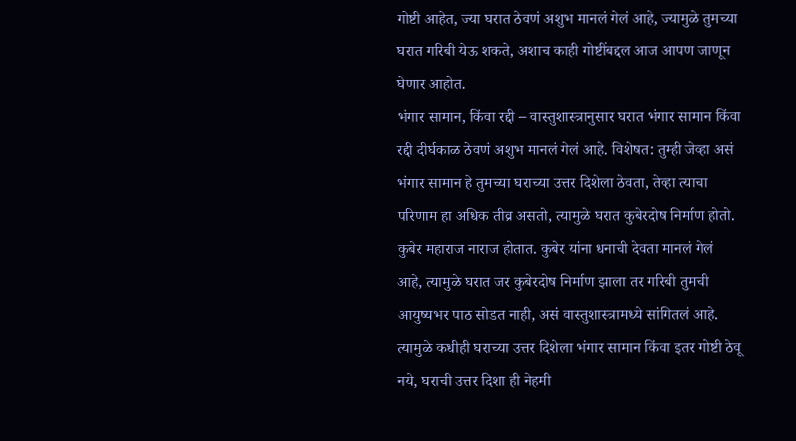गोष्टी आहेत, ज्या घरात ठेवणं अशुभ मानलं गेलं आहे, ज्यामुळे तुमच्या घरात गरिबी येऊ शकते, अशाच काही गोष्टींबद्दल आज आपण जाणून घेणार आहोत.
भंगार सामान, किंवा रद्दी – वास्तुशास्त्रानुसार घरात भंगार सामान किंवा रद्दी दीर्घकाळ ठेवणं अशुभ मानलं गेलं आहे. विशेषत: तुम्ही जेव्हा असं भंगार सामान हे तुमच्या घराच्या उत्तर दिशेला ठेवता, तेव्हा त्याचा परिणाम हा अधिक तीव्र असतो, त्यामुळे घरात कुबेरदोष निर्माण होतो. कुबेर महाराज नाराज होतात. कुबेर यांना धनाची देवता मानलं गेलं आहे, त्यामुळे घरात जर कुबेरदोष निर्माण झाला तर गरिबी तुमची आयुष्यभर पाठ सोडत नाही, असं वास्तुशास्त्रामध्ये सांगितलं आहे. त्यामुळे कधीही घराच्या उत्तर दिशेला भंगार सामान किंवा इतर गोष्टी ठेवू नये, घराची उत्तर दिशा ही नेहमी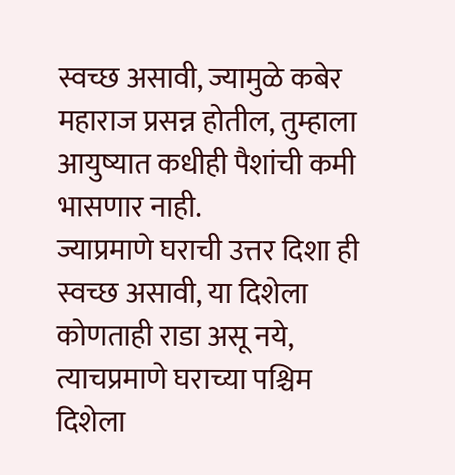स्वच्छ असावी, ज्यामुळे कबेर महाराज प्रसन्न होतील, तुम्हाला आयुष्यात कधीही पैशांची कमी भासणार नाही.
ज्याप्रमाणे घराची उत्तर दिशा ही स्वच्छ असावी, या दिशेला कोणताही राडा असू नये, त्याचप्रमाणे घराच्या पश्चिम दिशेला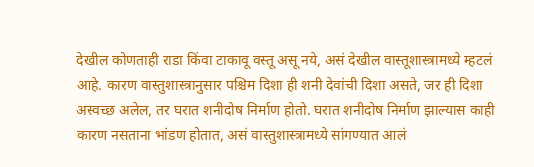देखील कोणताही राडा किंवा टाकावू वस्तू असू नये, असं देखील वास्तूशास्त्रामध्ये म्हटलं आहे. कारण वास्तुशास्त्रानुसार पश्चिम दिशा ही शनी देवांची दिशा असते, जर ही दिशा अस्वच्छ अलेल, तर घरात शनीदोष निर्माण होतो. घरात शनीदोष निर्माण झाल्यास काही कारण नसताना भांडण होतात, असं वास्तुशास्त्रामध्ये सांगण्यात आलं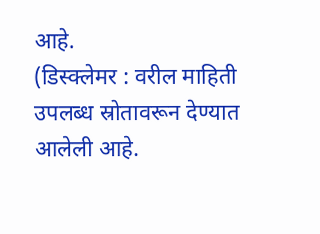आहे.
(डिस्क्लेमर : वरील माहिती उपलब्ध स्रोतावरून देण्यात आलेली आहे.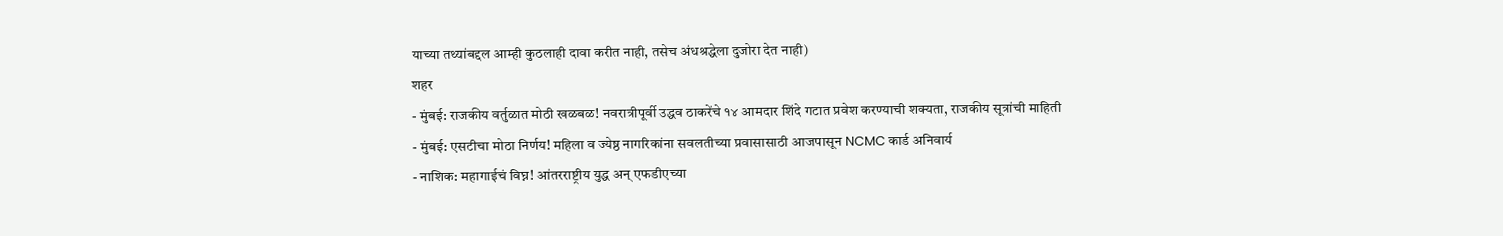याच्या तथ्यांबद्दल आम्ही कुठलाही दावा करीत नाही, तसेच अंधश्रद्धेला दुजोरा देत नाही)
शहर
- मुंबई: राजकीय वर्तुळात मोठी खळबळ! नवरात्रीपूर्वी उद्धव ठाकरेंचे १४ आमदार शिंदे गटात प्रवेश करण्याची शक्यता, राजकीय सूत्रांची माहिती
- मुंबई: एसटीचा मोठा निर्णय! महिला व ज्येष्ठ नागरिकांना सवलतीच्या प्रवासासाठी आजपासून NCMC कार्ड अनिवार्य
- नाशिक: महागाईचं विघ्न! आंतरराष्ट्रीय युद्ध अन् एफडीएच्या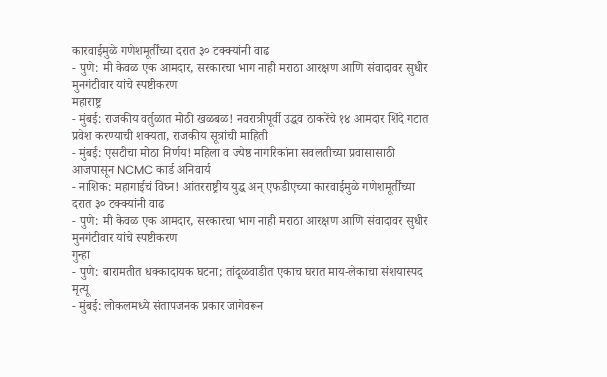कारवाईमुळे गणेशमूर्तींच्या दरात ३० टक्क्यांनी वाढ
- पुणे: मी केवळ एक आमदार, सरकारचा भाग नाही मराठा आरक्षण आणि संवादावर सुधीर मुनगंटीवार यांचे स्पष्टीकरण
महाराष्ट्र
- मुंबई: राजकीय वर्तुळात मोठी खळबळ! नवरात्रीपूर्वी उद्धव ठाकरेंचे १४ आमदार शिंदे गटात प्रवेश करण्याची शक्यता, राजकीय सूत्रांची माहिती
- मुंबई: एसटीचा मोठा निर्णय! महिला व ज्येष्ठ नागरिकांना सवलतीच्या प्रवासासाठी आजपासून NCMC कार्ड अनिवार्य
- नाशिक: महागाईचं विघ्न! आंतरराष्ट्रीय युद्ध अन् एफडीएच्या कारवाईमुळे गणेशमूर्तींच्या दरात ३० टक्क्यांनी वाढ
- पुणे: मी केवळ एक आमदार, सरकारचा भाग नाही मराठा आरक्षण आणि संवादावर सुधीर मुनगंटीवार यांचे स्पष्टीकरण
गुन्हा
- पुणे: बारामतीत धक्कादायक घटना; तांदूळवाडीत एकाच घरात माय-लेकाचा संशयास्पद मृत्यू
- मुंबई: लोकलमध्ये संतापजनक प्रकार जागेवरून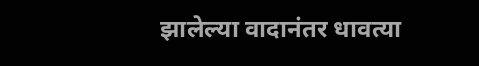झालेल्या वादानंतर धावत्या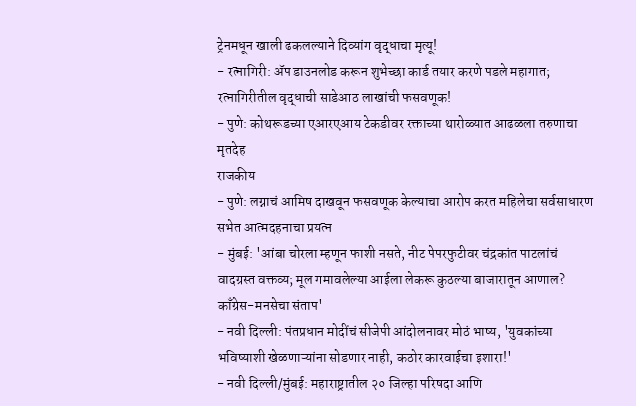ट्रेनमधून खाली ढकलल्याने दिव्यांग वृद्धाचा मृत्यू!
- रत्नागिरी: ॲप डाउनलोड करून शुभेच्छा कार्ड तयार करणे पडले महागात; रत्नागिरीतील वृद्धाची साडेआठ लाखांची फसवणूक!
- पुणे: कोथरूडच्या एआरएआय टेकडीवर रक्ताच्या थारोळ्यात आढळला तरुणाचा मृतदेह
राजकीय
- पुणे: लग्नाचं आमिष दाखवून फसवणूक केल्याचा आरोप करत महिलेचा सर्वसाधारण सभेत आत्मदहनाचा प्रयत्न
- मुंबई: 'आंबा चोरला म्हणून फाशी नसते, नीट पेपरफुटीवर चंद्रकांत पाटलांचं वादग्रस्त वक्तव्य; मूल गमावलेल्या आईला लेकरू कुठल्या बाजारातून आणाल? काँग्रेस-मनसेचा संताप'
- नवी दिल्ली: पंतप्रधान मोदींचं सीजेपी आंदोलनावर मोठं भाष्य, 'युवकांच्या भविष्याशी खेळणाऱ्यांना सोडणार नाही, कठोर कारवाईचा इशारा!'
- नवी दिल्ली/मुंबई: महाराष्ट्रातील २० जिल्हा परिषदा आणि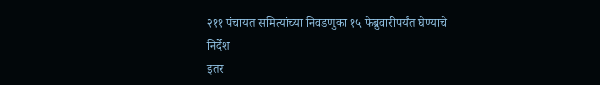२११ पंचायत समित्यांच्या निवडणुका १५ फेब्रुवारीपर्यंत घेण्याचे निर्देश
इतर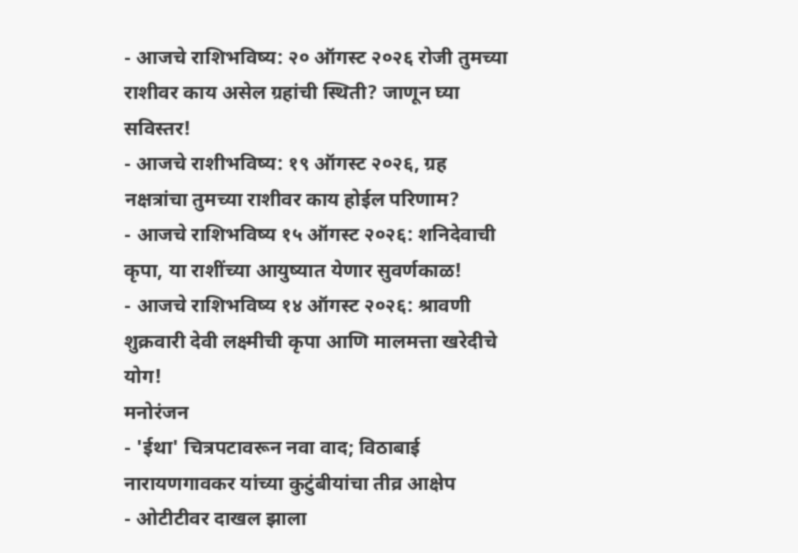- आजचे राशिभविष्य: २० ऑगस्ट २०२६ रोजी तुमच्या राशीवर काय असेल ग्रहांची स्थिती? जाणून घ्या सविस्तर!
- आजचे राशीभविष्य: १९ ऑगस्ट २०२६, ग्रह नक्षत्रांचा तुमच्या राशीवर काय होईल परिणाम?
- आजचे राशिभविष्य १५ ऑगस्ट २०२६: शनिदेवाची कृपा, या राशींच्या आयुष्यात येणार सुवर्णकाळ!
- आजचे राशिभविष्य १४ ऑगस्ट २०२६: श्रावणी शुक्रवारी देवी लक्ष्मीची कृपा आणि मालमत्ता खरेदीचे योग!
मनोरंजन
- 'ईथा' चित्रपटावरून नवा वाद; विठाबाई नारायणगावकर यांच्या कुटुंबीयांचा तीव्र आक्षेप
- ओटीटीवर दाखल झाला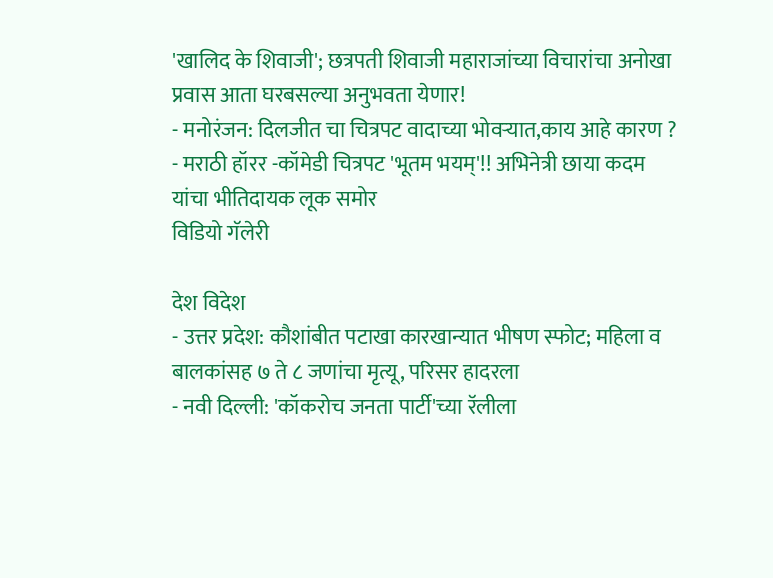'खालिद के शिवाजी'; छत्रपती शिवाजी महाराजांच्या विचारांचा अनोखा प्रवास आता घरबसल्या अनुभवता येणार!
- मनोरंजन: दिलजीत चा चित्रपट वादाच्या भोवऱ्यात,काय आहे कारण ?
- मराठी हॉरर -कॉमेडी चित्रपट 'भूतम भयम्'!! अभिनेत्री छाया कदम यांचा भीतिदायक लूक समोर
विडियो गॅलेरी

देश विदेश
- उत्तर प्रदेश: कौशांबीत पटाखा कारखान्यात भीषण स्फोट; महिला व बालकांसह ७ ते ८ जणांचा मृत्यू, परिसर हादरला
- नवी दिल्ली: 'कॉकरोच जनता पार्टी'च्या रॅलीला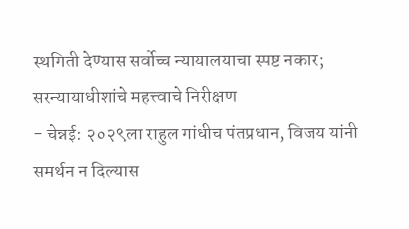स्थगिती देण्यास सर्वोच्च न्यायालयाचा स्पष्ट नकार; सरन्यायाधीशांचे महत्त्वाचे निरीक्षण
- चेन्नई: २०२९ला राहुल गांधीच पंतप्रधान, विजय यांनी समर्थन न दिल्यास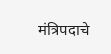मंत्रिपदाचे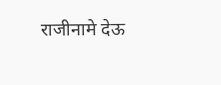राजीनामे देऊ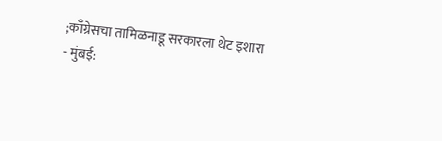;काँग्रेसचा तामिळनाडू सरकारला थेट इशारा
- मुंबई: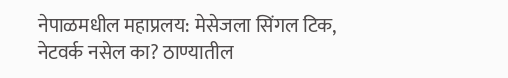नेपाळमधील महाप्रलय: मेसेजला सिंगल टिक, नेटवर्क नसेल का? ठाण्यातील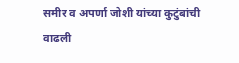समीर व अपर्णा जोशी यांच्या कुटुंबांची वाढली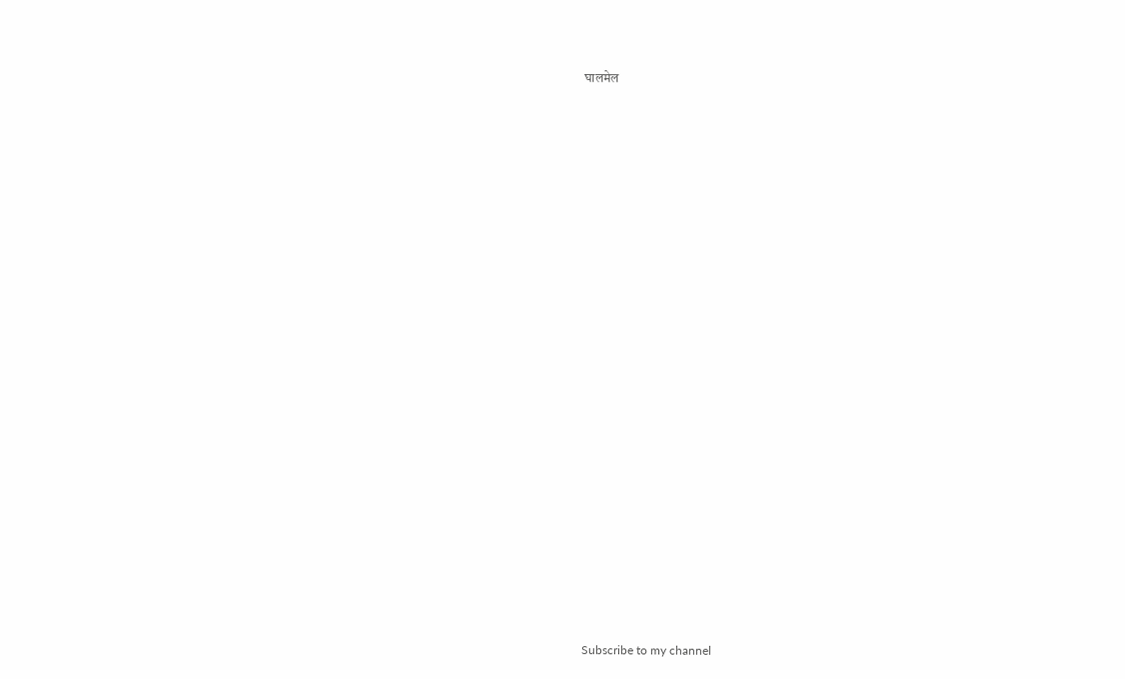घालमेल

























Subscribe to my channel